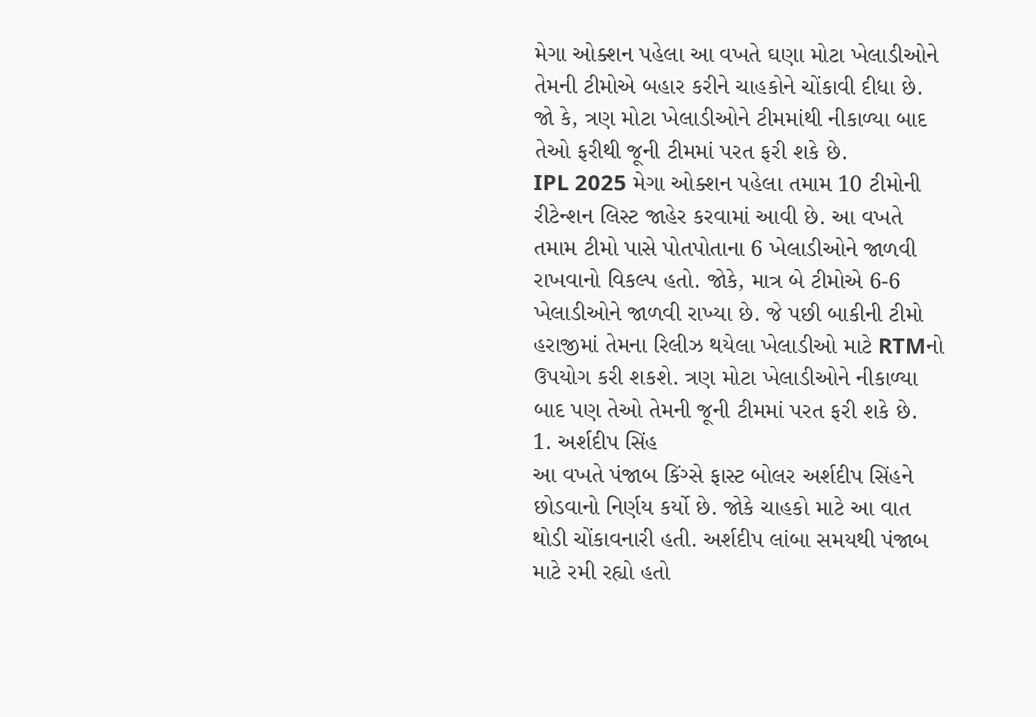મેગા ઓક્શન પહેલા આ વખતે ઘણા મોટા ખેલાડીઓને તેમની ટીમોએ બહાર કરીને ચાહકોને ચોંકાવી દીધા છે. જો કે, ત્રણ મોટા ખેલાડીઓને ટીમમાંથી નીકાળ્યા બાદ તેઓ ફરીથી જૂની ટીમમાં પરત ફરી શકે છે.
IPL 2025 મેગા ઓક્શન પહેલા તમામ 10 ટીમોની રીટેન્શન લિસ્ટ જાહેર કરવામાં આવી છે. આ વખતે તમામ ટીમો પાસે પોતપોતાના 6 ખેલાડીઓને જાળવી રાખવાનો વિકલ્પ હતો. જોકે, માત્ર બે ટીમોએ 6-6 ખેલાડીઓને જાળવી રાખ્યા છે. જે પછી બાકીની ટીમો હરાજીમાં તેમના રિલીઝ થયેલા ખેલાડીઓ માટે RTMનો ઉપયોગ કરી શકશે. ત્રણ મોટા ખેલાડીઓને નીકાળ્યા બાદ પણ તેઓ તેમની જૂની ટીમમાં પરત ફરી શકે છે.
1. અર્શદીપ સિંહ
આ વખતે પંજાબ કિંગ્સે ફાસ્ટ બોલર અર્શદીપ સિંહને છોડવાનો નિર્ણય કર્યો છે. જોકે ચાહકો માટે આ વાત થોડી ચોંકાવનારી હતી. અર્શદીપ લાંબા સમયથી પંજાબ માટે રમી રહ્યો હતો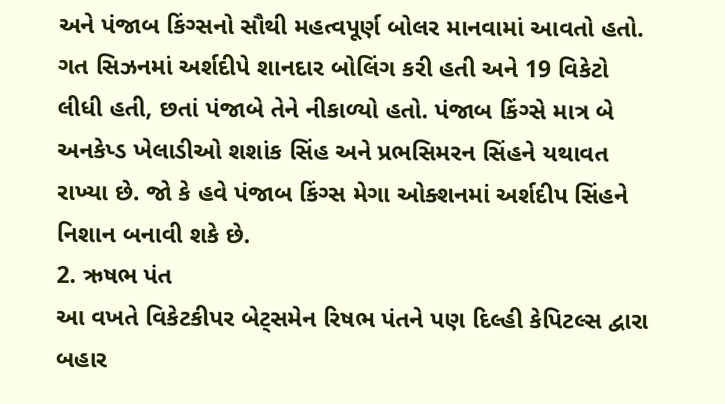અને પંજાબ કિંગ્સનો સૌથી મહત્વપૂર્ણ બોલર માનવામાં આવતો હતો. ગત સિઝનમાં અર્શદીપે શાનદાર બોલિંગ કરી હતી અને 19 વિકેટો લીધી હતી, છતાં પંજાબે તેને નીકાળ્યો હતો. પંજાબ કિંગ્સે માત્ર બે અનકેપ્ડ ખેલાડીઓ શશાંક સિંહ અને પ્રભસિમરન સિંહને યથાવત રાખ્યા છે. જો કે હવે પંજાબ કિંગ્સ મેગા ઓક્શનમાં અર્શદીપ સિંહને નિશાન બનાવી શકે છે.
2. ઋષભ પંત
આ વખતે વિકેટકીપર બેટ્સમેન રિષભ પંતને પણ દિલ્હી કેપિટલ્સ દ્વારા બહાર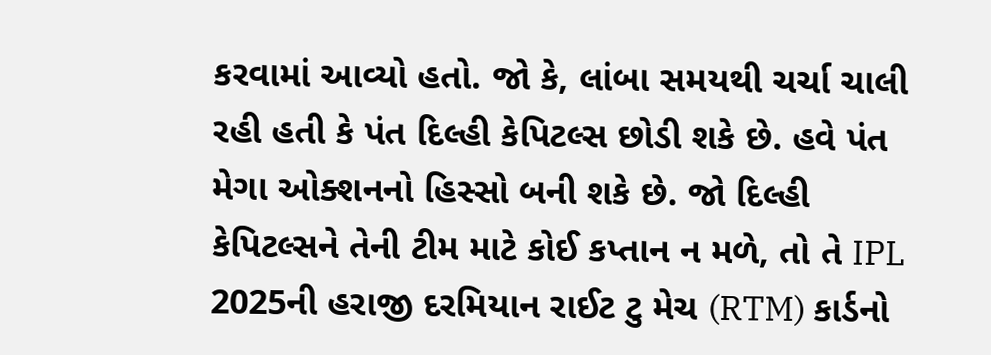કરવામાં આવ્યો હતો. જો કે, લાંબા સમયથી ચર્ચા ચાલી રહી હતી કે પંત દિલ્હી કેપિટલ્સ છોડી શકે છે. હવે પંત મેગા ઓક્શનનો હિસ્સો બની શકે છે. જો દિલ્હી કેપિટલ્સને તેની ટીમ માટે કોઈ કપ્તાન ન મળે, તો તે IPL 2025ની હરાજી દરમિયાન રાઈટ ટુ મેચ (RTM) કાર્ડનો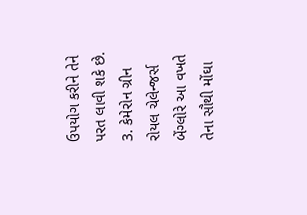ઉપયોગ કરીને તેને પરત લાવી શકે છે.
3. કેમેરોન ગ્રીન
રોયલ ચેલેન્જર્સ બેંગ્લોરે આ વખતે તેના સૌથી મોંઘા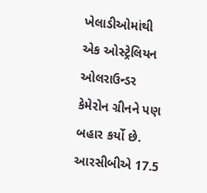ખેલાડીઓમાંથી એક ઓસ્ટ્રેલિયન ઓલરાઉન્ડર કેમેરોન ગ્રીનને પણ બહાર કર્યો છે. આરસીબીએ 17.5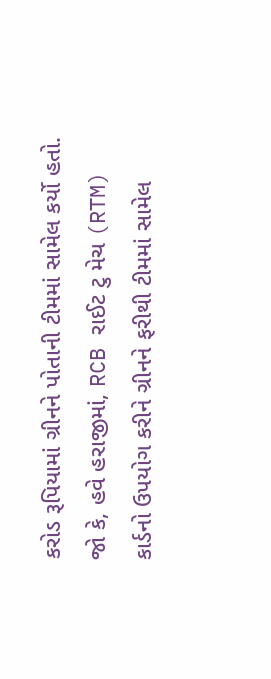કરોડ રૂપિયામાં ગ્રીનને પોતાની ટીમમાં સામેલ કર્યો હતો. જો કે, હવે હરાજીમાં, RCB રાઈટ ટુ મેચ (RTM) કાર્ડનો ઉપયોગ કરીને ગ્રીનને ફરીથી ટીમમાં સામેલ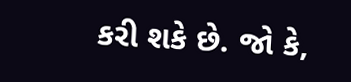કરી શકે છે. જો કે,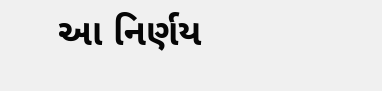આ નિર્ણય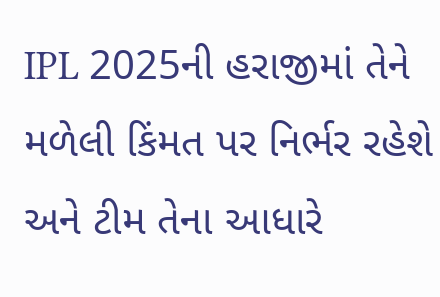IPL 2025ની હરાજીમાં તેને મળેલી કિંમત પર નિર્ભર રહેશે અને ટીમ તેના આધારે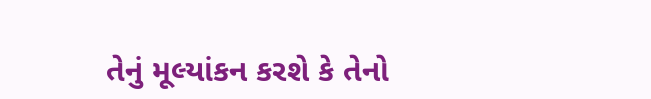તેનું મૂલ્યાંકન કરશે કે તેનો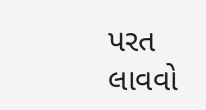પરત લાવવો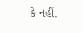કે નહીં.